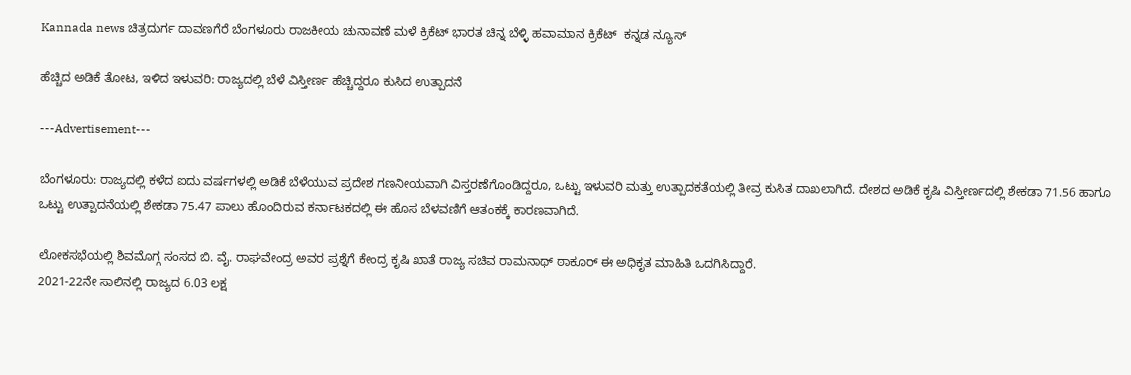Kannada news ಚಿತ್ರದುರ್ಗ ದಾವಣಗೆರೆ ಬೆಂಗಳೂರು ರಾಜಕೀಯ ಚುನಾವಣೆ ಮಳೆ ಕ್ರಿಕೆಟ್ ಭಾರತ ಚಿನ್ನ ಬೆಳ್ಳಿ ಹವಾಮಾನ ಕ್ರಿಕೆಟ್  ಕನ್ನಡ ನ್ಯೂಸ್

ಹೆಚ್ಚಿದ ಅಡಿಕೆ ತೋಟ, ಇಳಿದ ಇಳುವರಿ: ರಾಜ್ಯದಲ್ಲಿ ಬೆಳೆ ವಿಸ್ತೀರ್ಣ ಹೆಚ್ಚಿದ್ದರೂ ಕುಸಿದ ಉತ್ಪಾದನೆ

---Advertisement---

ಬೆಂಗಳೂರು: ರಾಜ್ಯದಲ್ಲಿ ಕಳೆದ ಐದು ವರ್ಷಗಳಲ್ಲಿ ಅಡಿಕೆ ಬೆಳೆಯುವ ಪ್ರದೇಶ ಗಣನೀಯವಾಗಿ ವಿಸ್ತರಣೆಗೊಂಡಿದ್ದರೂ, ಒಟ್ಟು ಇಳುವರಿ ಮತ್ತು ಉತ್ಪಾದಕತೆಯಲ್ಲಿ ತೀವ್ರ ಕುಸಿತ ದಾಖಲಾಗಿದೆ. ದೇಶದ ಅಡಿಕೆ ಕೃಷಿ ವಿಸ್ತೀರ್ಣದಲ್ಲಿ ಶೇಕಡಾ 71.56 ಹಾಗೂ ಒಟ್ಟು ಉತ್ಪಾದನೆಯಲ್ಲಿ ಶೇಕಡಾ 75.47 ಪಾಲು ಹೊಂದಿರುವ ಕರ್ನಾಟಕದಲ್ಲಿ ಈ ಹೊಸ ಬೆಳವಣಿಗೆ ಆತಂಕಕ್ಕೆ ಕಾರಣವಾಗಿದೆ.

ಲೋಕಸಭೆಯಲ್ಲಿ ಶಿವಮೊಗ್ಗ ಸಂಸದ ಬಿ. ವೈ. ರಾಘವೇಂದ್ರ ಅವರ ಪ್ರಶ್ನೆಗೆ ಕೇಂದ್ರ ಕೃಷಿ ಖಾತೆ ರಾಜ್ಯ ಸಚಿವ ರಾಮನಾಥ್ ಠಾಕೂರ್ ಈ ಅಧಿಕೃತ ಮಾಹಿತಿ ಒದಗಿಸಿದ್ದಾರೆ.
2021-22ನೇ ಸಾಲಿನಲ್ಲಿ ರಾಜ್ಯದ 6.03 ಲಕ್ಷ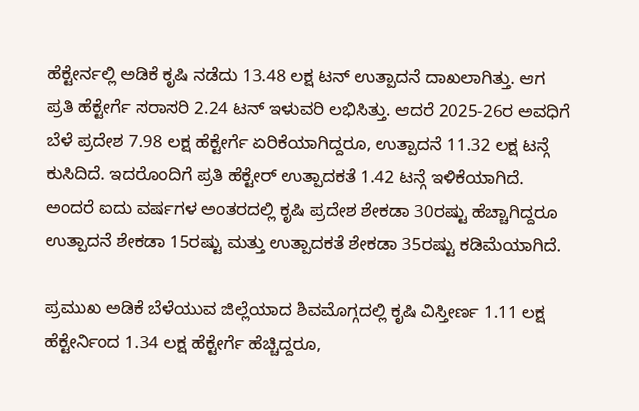ಹೆಕ್ಟೇರ್ನಲ್ಲಿ ಅಡಿಕೆ ಕೃಷಿ ನಡೆದು 13.48 ಲಕ್ಷ ಟನ್ ಉತ್ಪಾದನೆ ದಾಖಲಾಗಿತ್ತು. ಆಗ ಪ್ರತಿ ಹೆಕ್ಟೇರ್ಗೆ ಸರಾಸರಿ 2.24 ಟನ್ ಇಳುವರಿ ಲಭಿಸಿತ್ತು. ಆದರೆ 2025-26ರ ಅವಧಿಗೆ ಬೆಳೆ ಪ್ರದೇಶ 7.98 ಲಕ್ಷ ಹೆಕ್ಟೇರ್ಗೆ ಏರಿಕೆಯಾಗಿದ್ದರೂ, ಉತ್ಪಾದನೆ 11.32 ಲಕ್ಷ ಟನ್ಗೆ ಕುಸಿದಿದೆ. ಇದರೊಂದಿಗೆ ಪ್ರತಿ ಹೆಕ್ಟೇರ್ ಉತ್ಪಾದಕತೆ 1.42 ಟನ್ಗೆ ಇಳಿಕೆಯಾಗಿದೆ. ಅಂದರೆ ಐದು ವರ್ಷಗಳ ಅಂತರದಲ್ಲಿ ಕೃಷಿ ಪ್ರದೇಶ ಶೇಕಡಾ 30ರಷ್ಟು ಹೆಚ್ಚಾಗಿದ್ದರೂ ಉತ್ಪಾದನೆ ಶೇಕಡಾ 15ರಷ್ಟು ಮತ್ತು ಉತ್ಪಾದಕತೆ ಶೇಕಡಾ 35ರಷ್ಟು ಕಡಿಮೆಯಾಗಿದೆ.

ಪ್ರಮುಖ ಅಡಿಕೆ ಬೆಳೆಯುವ ಜಿಲ್ಲೆಯಾದ ಶಿವಮೊಗ್ಗದಲ್ಲಿ ಕೃಷಿ ವಿಸ್ತೀರ್ಣ 1.11 ಲಕ್ಷ ಹೆಕ್ಟೇರ್ನಿಂದ 1.34 ಲಕ್ಷ ಹೆಕ್ಟೇರ್ಗೆ ಹೆಚ್ಚಿದ್ದರೂ,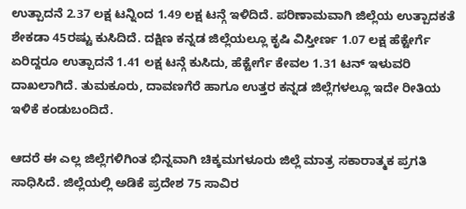ಉತ್ಪಾದನೆ 2.37 ಲಕ್ಷ ಟನ್ನಿಂದ 1.49 ಲಕ್ಷ ಟನ್ಗೆ ಇಳಿದಿದೆ. ಪರಿಣಾಮವಾಗಿ ಜಿಲ್ಲೆಯ ಉತ್ಪಾದಕತೆ ಶೇಕಡಾ 45ರಷ್ಟು ಕುಸಿದಿದೆ. ದಕ್ಷಿಣ ಕನ್ನಡ ಜಿಲ್ಲೆಯಲ್ಲೂ ಕೃಷಿ ವಿಸ್ತೀರ್ಣ 1.07 ಲಕ್ಷ ಹೆಕ್ಟೇರ್ಗೆ ಏರಿದ್ದರೂ ಉತ್ಪಾದನೆ 1.41 ಲಕ್ಷ ಟನ್ಗೆ ಕುಸಿದು, ಹೆಕ್ಟೇರ್ಗೆ ಕೇವಲ 1.31 ಟನ್ ಇಳುವರಿ ದಾಖಲಾಗಿದೆ. ತುಮಕೂರು, ದಾವಣಗೆರೆ ಹಾಗೂ ಉತ್ತರ ಕನ್ನಡ ಜಿಲ್ಲೆಗಳಲ್ಲೂ ಇದೇ ರೀತಿಯ ಇಳಿಕೆ ಕಂಡುಬಂದಿದೆ.

ಆದರೆ ಈ ಎಲ್ಲ ಜಿಲ್ಲೆಗಳಿಗಿಂತ ಭಿನ್ನವಾಗಿ ಚಿಕ್ಕಮಗಳೂರು ಜಿಲ್ಲೆ ಮಾತ್ರ ಸಕಾರಾತ್ಮಕ ಪ್ರಗತಿ ಸಾಧಿಸಿದೆ. ಜಿಲ್ಲೆಯಲ್ಲಿ ಅಡಿಕೆ ಪ್ರದೇಶ 75 ಸಾವಿರ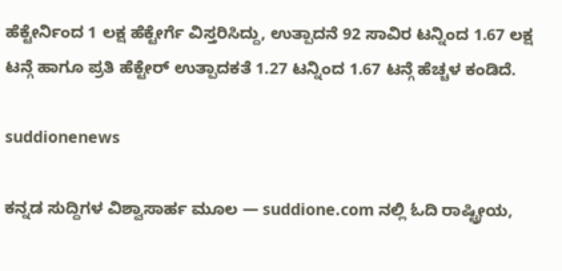ಹೆಕ್ಟೇರ್ನಿಂದ 1 ಲಕ್ಷ ಹೆಕ್ಟೇರ್ಗೆ ವಿಸ್ತರಿಸಿದ್ದು, ಉತ್ಪಾದನೆ 92 ಸಾವಿರ ಟನ್ನಿಂದ 1.67 ಲಕ್ಷ ಟನ್ಗೆ ಹಾಗೂ ಪ್ರತಿ ಹೆಕ್ಟೇರ್ ಉತ್ಪಾದಕತೆ 1.27 ಟನ್ನಿಂದ 1.67 ಟನ್ಗೆ ಹೆಚ್ಚಳ ಕಂಡಿದೆ.

suddionenews

ಕನ್ನಡ ಸುದ್ದಿಗಳ ವಿಶ್ವಾಸಾರ್ಹ ಮೂಲ — suddione.com ನಲ್ಲಿ ಓದಿ ರಾಷ್ಟ್ರೀಯ,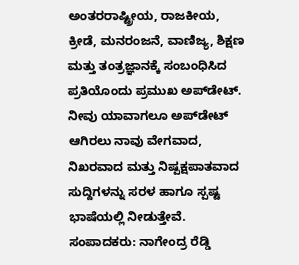ಅಂತರರಾಷ್ಟ್ರೀಯ, ರಾಜಕೀಯ, ಕ್ರೀಡೆ, ಮನರಂಜನೆ, ವಾಣಿಜ್ಯ, ಶಿಕ್ಷಣ ಮತ್ತು ತಂತ್ರಜ್ಞಾನಕ್ಕೆ ಸಂಬಂಧಿಸಿದ ಪ್ರತಿಯೊಂದು ಪ್ರಮುಖ ಅಪ್‌ಡೇಟ್. ನೀವು ಯಾವಾಗಲೂ ಅಪ್‌ಡೇಟ್ ಆಗಿರಲು ನಾವು ವೇಗವಾದ, ನಿಖರವಾದ ಮತ್ತು ನಿಷ್ಪಕ್ಷಪಾತವಾದ ಸುದ್ದಿಗಳನ್ನು ಸರಳ ಹಾಗೂ ಸ್ಪಷ್ಟ ಭಾಷೆಯಲ್ಲಿ ನೀಡುತ್ತೇವೆ. ಸಂಪಾದಕರು: ನಾಗೇಂದ್ರ ರೆಡ್ಡಿ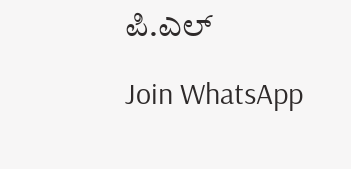ಪಿ.ಎಲ್

Join WhatsApp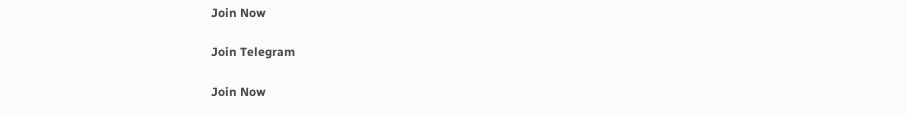Join Now

Join Telegram

Join Now